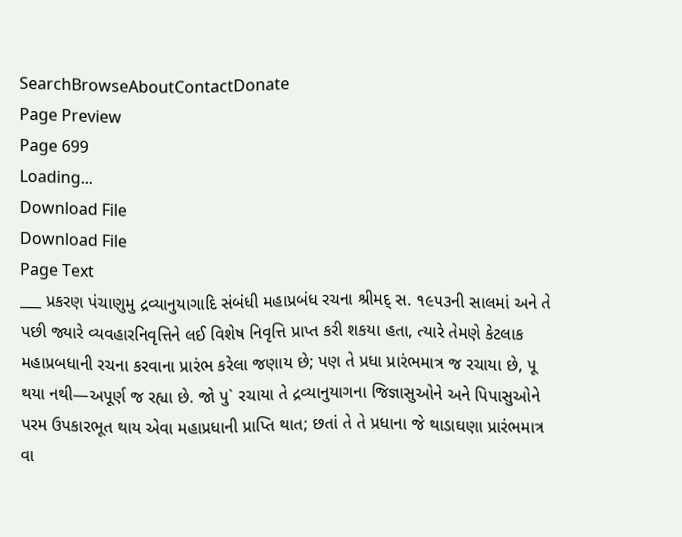SearchBrowseAboutContactDonate
Page Preview
Page 699
Loading...
Download File
Download File
Page Text
___ પ્રકરણ પંચાણુમુ દ્રવ્યાનુયાગાદિ સંબંધી મહાપ્રબંધ રચના શ્રીમદ્ સ. ૧૯૫૩ની સાલમાં અને તે પછી જ્યારે વ્યવહારનિવૃત્તિને લઈ વિશેષ નિવૃત્તિ પ્રાપ્ત કરી શકયા હતા, ત્યારે તેમણે કેટલાક મહાપ્રબધાની રચના કરવાના પ્રારંભ કરેલા જણાય છે; પણ તે પ્રધા પ્રારંભમાત્ર જ રચાયા છે, પૂ થયા નથી—અપૂર્ણ જ રહ્યા છે. જો પુ` રચાયા તે દ્રવ્યાનુયાગના જિજ્ઞાસુઓને અને પિપાસુઓને પરમ ઉપકારભૂત થાય એવા મહાપ્રધાની પ્રાપ્તિ થાત; છતાં તે તે પ્રધાના જે થાડાઘણા પ્રારંભમાત્ર વા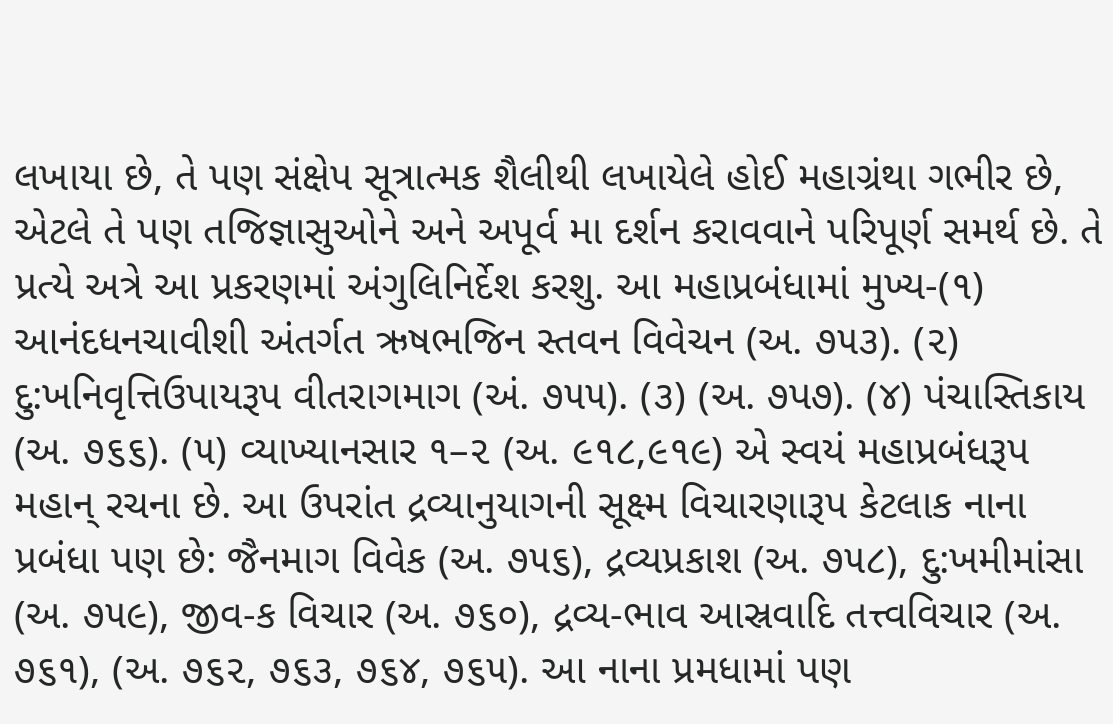લખાયા છે, તે પણ સંક્ષેપ સૂત્રાત્મક શૈલીથી લખાયેલે હોઈ મહાગ્રંથા ગભીર છે, એટલે તે પણ તજિજ્ઞાસુઓને અને અપૂર્વ મા દર્શન કરાવવાને પરિપૂર્ણ સમર્થ છે. તે પ્રત્યે અત્રે આ પ્રકરણમાં અંગુલિનિર્દેશ કરશુ. આ મહાપ્રબંધામાં મુખ્ય-(૧) આનંદધનચાવીશી અંતર્ગત ઋષભજિન સ્તવન વિવેચન (અ. ૭૫૩). (૨) દુ:ખનિવૃત્તિઉપાયરૂપ વીતરાગમાગ (અં. ૭૫૫). (૩) (અ. ૭પ૭). (૪) પંચાસ્તિકાય (અ. ૭૬૬). (૫) વ્યાખ્યાનસાર ૧–૨ (અ. ૯૧૮,૯૧૯) એ સ્વયં મહાપ્રબંધરૂપ મહાન્ રચના છે. આ ઉપરાંત દ્રવ્યાનુયાગની સૂક્ષ્મ વિચારણારૂપ કેટલાક નાના પ્રબંધા પણ છે: જૈનમાગ વિવેક (અ. ૭૫૬), દ્રવ્યપ્રકાશ (અ. ૭૫૮), દુ:ખમીમાંસા (અ. ૭૫૯), જીવ-ક વિચાર (અ. ૭૬૦), દ્રવ્ય-ભાવ આસ્રવાદિ તત્ત્વવિચાર (અ. ૭૬૧), (અ. ૭૬૨, ૭૬૩, ૭૬૪, ૭૬૫). આ નાના પ્રમધામાં પણ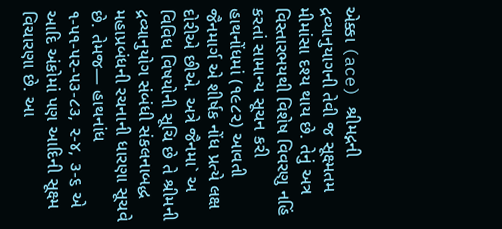એક્કા (ace) શ્રીમદ્નની દ્રવ્યાનુયાગની તેવી જ સૂક્ષ્મતમ મીમાંસા દશ્ય થાય છે. તેનું અત્ર વિસ્તારભયથી વિશેષ વિવરણુ નહિં કરતાં સામાન્ય સૂચન કરી હાથનોંધમાં (૧૯૮૨) આવતી જૈનમાર્ગ એ શીર્ષક નોંધ પ્રત્યે લક્ષ દોરીએ છીએ. અત્રે જૈનમા` અ વિવિધ વિષયોની સૂચિ છે તે શ્રીમની દ્રવ્યાનુયોગ સંબંધી સંકલનાબદ્ધ મહાપ્રબંધની રચનાની ધારણા સૂચવે છે. તેમજ— હાથનાંધ ૧-૫૧-૫૨-૫૩-૮૩, ૨-૪, ૩-૬ એ આદિ અંકોમાં પણ આદિની સૂક્ષ્મ વિચારણા છે. આ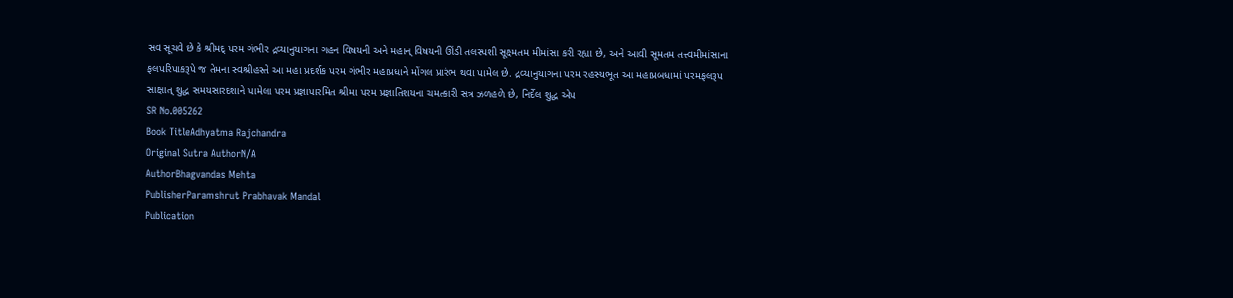સવ સૂચવે છે કે શ્રીમદ્ પરમ ગંભીર દ્રવ્યાનુયાગના ગહન વિષયની અને મહાન્ વિષયની ઊંડી તલસ્પશી સૂક્ષ્મતમ મીમાંસા કરી રહ્યા છે, અને આવી સૂમતમ તત્ત્વમીમાંસાના ફલપરિપાકરૂપે જ તેમના સ્વશ્રીહસ્તે આ મહા પ્રદર્શક પરમ ગંભીર મહાપ્રધાને મોંગલ પ્રારંભ થવા પામેલ છે. દ્રવ્યાનુયાગના પરમ રહસ્યભૂત આ મહાપ્રબધામાં પરમફલરૂપ સાક્ષાત્ શુદ્ધ સમયસારદશાને પામેલા પરમ પ્રજ્ઞાપારમિત શ્રીમા પરમ પ્રજ્ઞાતિશયના ચમત્કારી સત્ર ઝળહળે છે, નિર્દેલ શુદ્ધ એપ
SR No.005262
Book TitleAdhyatma Rajchandra
Original Sutra AuthorN/A
AuthorBhagvandas Mehta
PublisherParamshrut Prabhavak Mandal
Publication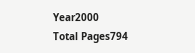Year2000
Total Pages794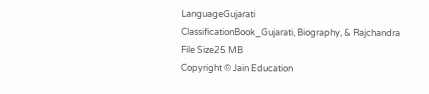LanguageGujarati
ClassificationBook_Gujarati, Biography, & Rajchandra
File Size25 MB
Copyright © Jain Education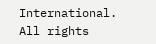International. All rights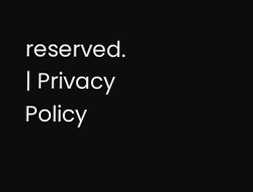reserved. | Privacy Policy